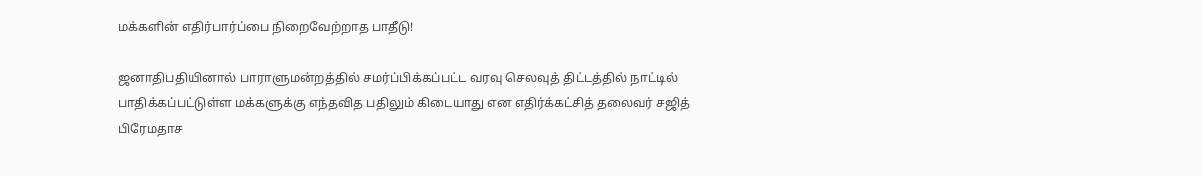மக்களின் எதிர்பார்ப்பை நிறைவேற்றாத பாதீடு!

ஜனாதிபதியினால் பாராளுமன்றத்தில் சமர்ப்பிக்கப்பட்ட வரவு செலவுத் திட்டத்தில் நாட்டில் பாதிக்கப்பட்டுள்ள மக்களுக்கு எந்தவித பதிலும் கிடையாது என எதிர்க்கட்சித் தலைவர் சஜித் பிரேமதாச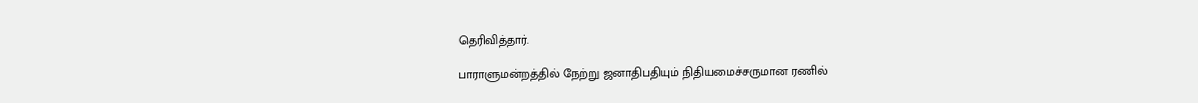தெரிவித்தார்.

பாராளுமன்றத்தில் நேற்று ஜனாதிபதியும் நிதியமைச்சருமான ரணில்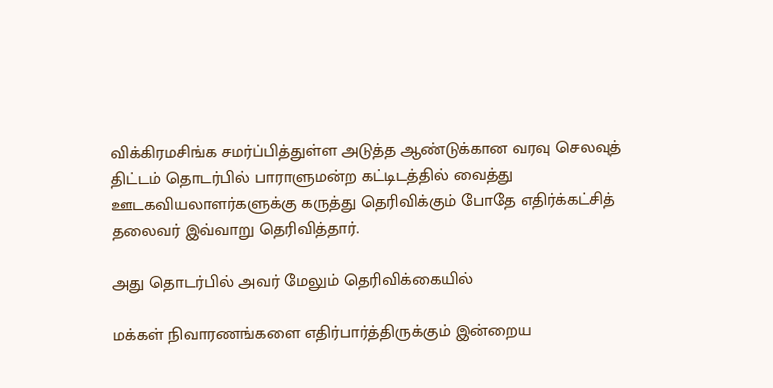விக்கிரமசிங்க சமர்ப்பித்துள்ள அடுத்த ஆண்டுக்கான வரவு செலவுத் திட்டம் தொடர்பில் பாராளுமன்ற கட்டிடத்தில் வைத்து ஊடகவியலாளர்களுக்கு கருத்து தெரிவிக்கும் போதே எதிர்க்கட்சித் தலைவர் இவ்வாறு தெரிவித்தார்.

அது தொடர்பில் அவர் மேலும் தெரிவிக்கையில்

மக்கள் நிவாரணங்களை எதிர்பார்த்திருக்கும் இன்றைய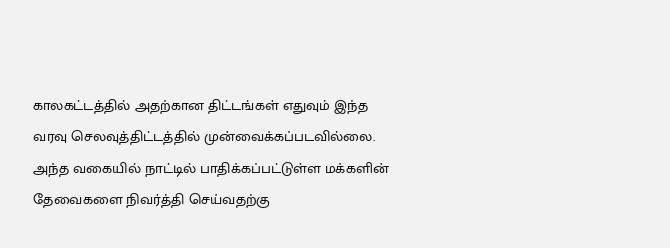காலகட்டத்தில் அதற்கான திட்டங்கள் எதுவும் இந்த வரவு செலவுத்திட்டத்தில் முன்வைக்கப்படவில்லை. அந்த வகையில் நாட்டில் பாதிக்கப்பட்டுள்ள மக்களின் தேவைகளை நிவர்த்தி செய்வதற்கு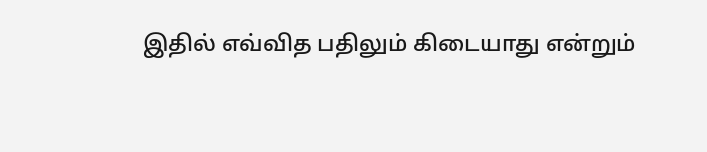இதில் எவ்வித பதிலும் கிடையாது என்றும்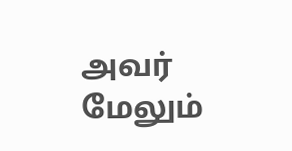அவர் மேலும்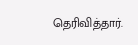தெரிவித்தார்.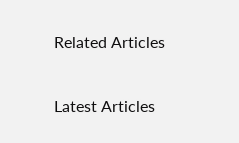Related Articles

Latest Articles